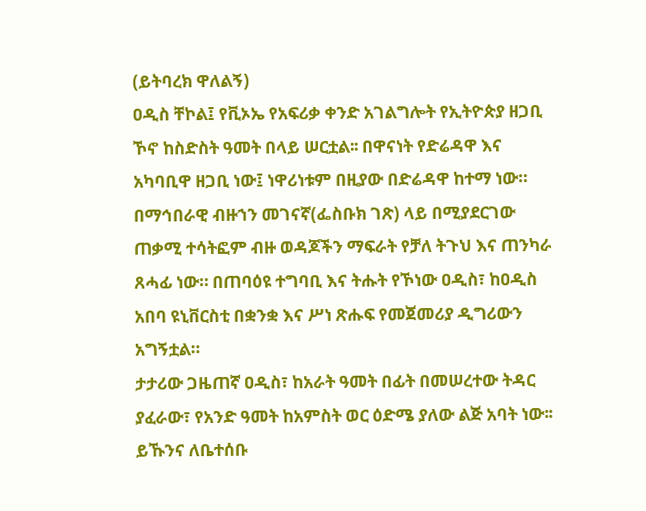(ይትባረክ ዋለልኝ)
ዐዲስ ቸኮል፤ የቪኦኤ የአፍሪቃ ቀንድ አገልግሎት የኢትዮጵያ ዘጋቢ ኾኖ ከስድስት ዓመት በላይ ሠርቷል፡፡ በዋናነት የድሬዳዋ እና አካባቢዋ ዘጋቢ ነው፤ ነዋሪነቱም በዚያው በድሬዳዋ ከተማ ነው።
በማኅበራዊ ብዙኀን መገናኛ(ፌስቡክ ገጽ) ላይ በሚያደርገው ጠቃሚ ተሳትፎም ብዙ ወዳጆችን ማፍራት የቻለ ትጉህ እና ጠንካራ ጸሓፊ ነው። በጠባዕዩ ተግባቢ እና ትሑት የኾነው ዐዲስ፣ ከዐዲስ አበባ ዩኒቨርስቲ በቋንቋ እና ሥነ ጽሑፍ የመጀመሪያ ዲግሪውን አግኝቷል።
ታታሪው ጋዜጠኛ ዐዲስ፣ ከአራት ዓመት በፊት በመሠረተው ትዳር ያፈራው፣ የአንድ ዓመት ከአምስት ወር ዕድሜ ያለው ልጅ አባት ነው፡፡ ይኹንና ለቤተሰቡ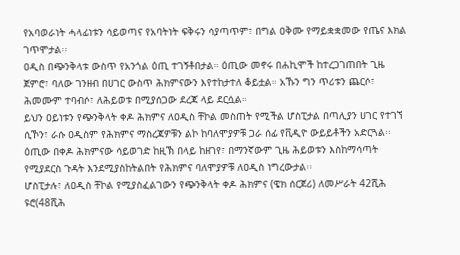የአባወራነት ሓላፊነቱን ሳይወጣና የአባትነት ፍቅሩን ሳያጣጥም፣ በግል ዐቅሙ የማይቋቋመው የጤና እክል ገጥሞታል፡፡
ዐዲስ በጭንቅላቱ ውስጥ የአንጎል ዕጢ ተገኝቶበታል። ዕጢው መኖሩ በሐኪሞች ከተረጋገጠበት ጊዜ ጀምሮ፣ ባለው ገንዘብ በሀገር ውስጥ ሕክምናውን እየተከታተለ ቆይቷል። አኹን ግን ጥሪቱን ጨርሶ፣ ሕመሙም ተባብሶ፣ ለሕይወቱ በሚያሰጋው ደረጃ ላይ ደርሷል።
ይህን ዐይነቱን የጭንቅላት ቀዶ ሕክምና ለዐዲስ ቸኮል መስጠት የሚችል ሆስፒታል በጣሊያን ሀገር የተገኘ ሲኾን፣ ራሱ ዐዲስም የሕክምና ማስረጃዎቹን ልኮ ከባለሞያዎቹ ጋራ ሰፊ የቪዲዮ ውይይቶችን አድርጓል፡፡
ዕጢው በቀዶ ሕክምናው ሳይወገድ ከዚኽ በላይ ከዘገየ፣ በማንኛውም ጊዜ ሕይወቱን እስከማሳጣት የሚያደርስ ጉዳት እንደሚያስከትልበት የሕክምና ባለሞያዎቹ ለዐዲስ ነግረውታል፡፡
ሆስፒታሉ፣ ለዐዲስ ቸኮል የሚያስፈልገውን የጭንቅላት ቀዶ ሕክምና (ዌክ ሰርጀሪ) ለመሥራት 42ሺሕ ዩሮ(48ሺሕ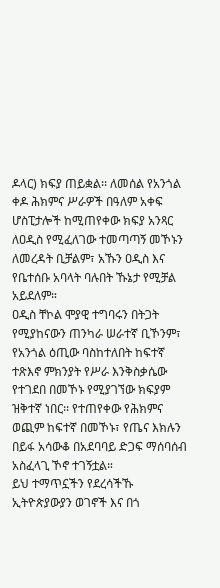ዶላር) ክፍያ ጠይቋል፡፡ ለመሰል የአንጎል ቀዶ ሕክምና ሥራዎች በዓለም አቀፍ ሆስፒታሎች ከሚጠየቀው ክፍያ አንጻር ለዐዲስ የሚፈለገው ተመጣጣኝ መኾኑን ለመረዳት ቢቻልም፣ አኹን ዐዲስ እና የቤተሰቡ አባላት ባሉበት ኹኔታ የሚቻል አይደለም።
ዐዲስ ቸኮል ሞያዊ ተግባሩን በትጋት የሚያከናውን ጠንካራ ሠራተኛ ቢኾንም፣ የአንጎል ዕጢው ባስከተለበት ከፍተኛ ተጽእኖ ምክንያት የሥራ እንቅስቃሴው የተገደበ በመኾኑ የሚያገኘው ክፍያም ዝቅተኛ ነበር፡፡ የተጠየቀው የሕክምና ወጪም ከፍተኛ በመኾኑ፣ የጤና እክሉን በይፋ አሳውቆ በአደባባይ ድጋፍ ማሰባሰብ አስፈላጊ ኾኖ ተገኝቷል።
ይህ ተማጥኗችን የደረሳችኹ ኢትዮጵያውያን ወገኖች እና በጎ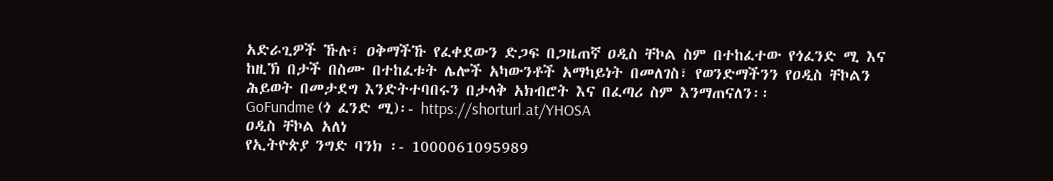አድራጊዎች ኹሉ፣ ዐቅማችኹ የፈቀደውን ድጋፍ በጋዜጠኛ ዐዲስ ቸኮል ስም በተከፈተው የጎፈንድ ሚ እና ከዚኽ በታች በስሙ በተከፈቱት ሌሎች አካውንቶች አማካይነት በመለገስ፣ የወንድማችንን የዐዲስ ቸኮልን ሕይወት በመታደግ እንድትተባበሩን በታላቅ አክብሮት እና በፈጣሪ ስም እንማጠናለን፡፡
GoFundme (ጎ ፈንድ ሚ)፡- https://shorturl.at/YHOSA
ዐዲስ ቸኮል አለነ
የኢትዮጵያ ንግድ ባንክ ፡- 1000061095989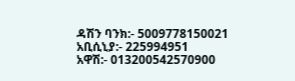ዳሽን ባንክ:- 5009778150021
አቢሲኒያ:- 225994951
አዋሽ:- 013200542570900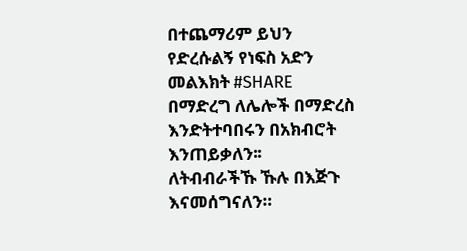በተጨማሪም ይህን የድረሱልኝ የነፍስ አድን መልእክት #SHARE በማድረግ ለሌሎች በማድረስ እንድትተባበሩን በአክብሮት እንጠይቃለን፡፡
ለትብብራችኹ ኹሉ በእጅጉ እናመሰግናለን።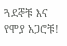ጓደኞቹ እና የሞያ አጋሮቹ!